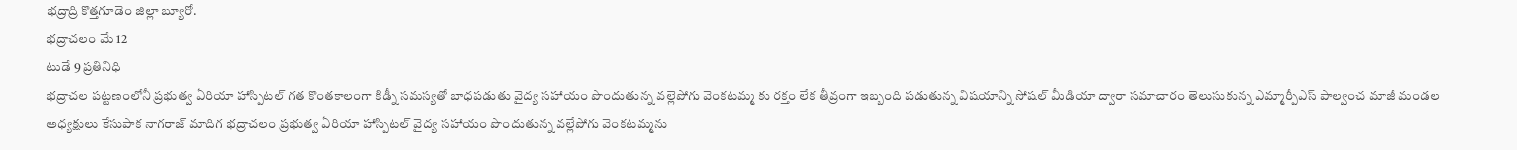భద్రాద్రి కొత్తగూడెం జిల్లా బ్యూరో.
భద్రాచలం మే 12
టుడే 9 ప్రతినిధి
భద్రాచల పట్టణంలోనీ ప్రభుత్వ ఏరియా హాస్పిటల్ గత కొంతకాలంగా కిడ్నీ సమస్యతో బాధపడుతు వైద్య సహాయం పొందుతున్న వల్లెపోగు వెంకటమ్మ కు రక్తం లేక తీవ్రంగా ఇబ్బంది పడుతున్న విషయాన్ని సోషల్ మీడియా ద్వారా సమాచారం తెలుసుకున్న ఎమ్మార్పీఎస్ పాల్వంచ మాజీ మండల అధ్యక్షులు కేసుపాక నాగరాజ్ మాదిగ భద్రాచలం ప్రభుత్వ ఏరియా హాస్పిటల్ వైద్య సహాయం పొందుతున్న వల్లేపోగు వెంకటమ్మను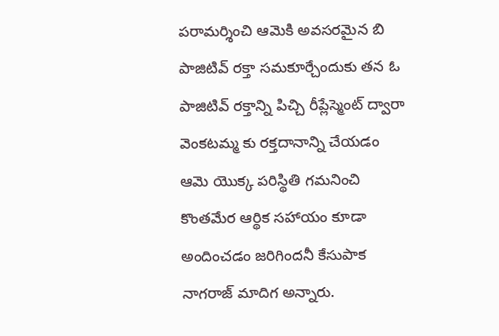పరామర్శించి ఆమెకి అవసరమైన బి పాజిటివ్ రక్తా సమకూర్చేందుకు తన ఓ పాజిటివ్ రక్తాన్ని పిచ్చి రీప్లేస్మెంట్ ద్వారా వెంకటమ్మ కు రక్తదానాన్ని చేయడం ఆమె యొక్క పరిస్థితి గమనించి కొంతమేర ఆర్థిక సహాయం కూడా అందించడం జరిగిందనీ కేసుపాక నాగరాజ్ మాదిగ అన్నారు.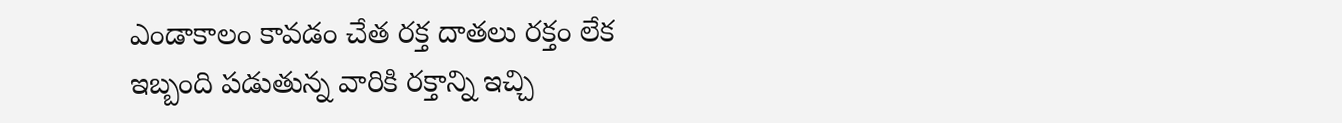ఎండాకాలం కావడం చేత రక్త దాతలు రక్తం లేక ఇబ్బంది పడుతున్న వారికి రక్తాన్ని ఇచ్చి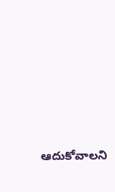ఆదుకోవాలని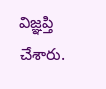విజ్ఞప్తి చేశారు.